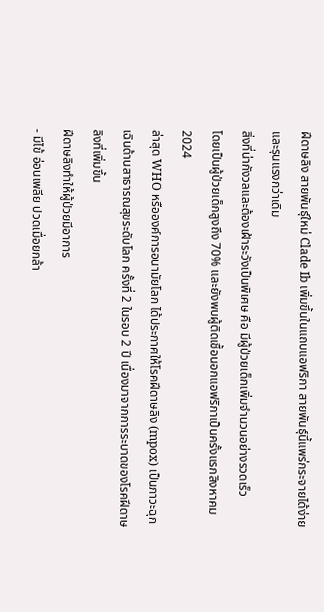ฝีดาษลิง สายพันธุ์ใหม่ Clade Ib เพิ่มขึ้นในแถบแอฟริกา สายพันธุ์นี้แพร่กระจายได้ง่ายและรุนแรงกว่าเดิม
สิ่งที่น่ากังวลและต้องเฝ้าระวังเป็นพิเศษ คือ มีผู้ป่วยเด็กเพิ่มจำนวนอย่างรวดเร็ว
โดยเป็นผู้ป่วยเด็กสูงถึง 70% และยังพบผู้ติดเชื้อนอกแอฟริกาเป็นครั้งแรกสิงหาคม 2024
ล่าสุด WHO หรือองค์การอนามัยโลก ได้ประกาศให้โรคฝีดาษลิง (mpox) เป็นภาวะฉุกเฉินด้านสาธารณสุขระดับโลก ครั้งที่ 2 ในรอบ 2 ปี เนื่องมาจากการระบาดของโรคฝีดาษลิงที่เพิ่มขึ้น
ฝีดาษลิงทำให้ผู้ป่วยมีอาการ
- มีไข้ อ่อนเพลีย ปวดเมื่อยกล้า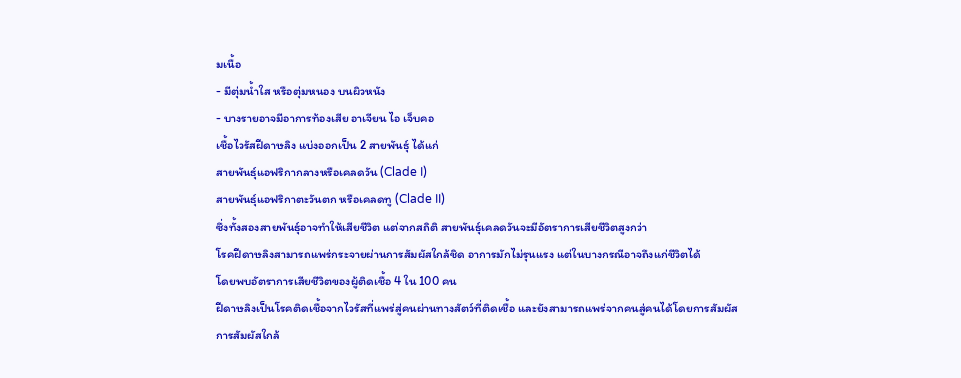มเนื้อ
- มีตุ่มน้ำใส หรือตุ่มหนอง บนผิวหนัง
- บางรายอาจมีอาการท้องเสีย อาเจียน ไอ เจ็บคอ
เชื้อไวรัสฝีดาษลิง แบ่งออกเป็น 2 สายพันธุ์ ได้แก่
สายพันธุ์แอฟริกากลางหรือเคลดวัน (Clade I)
สายพันธุ์แอฟริกาตะวันตก หรือเคลดทู (Clade II)
ซึ่งทั้งสองสายพันธุ์อาจทำให้เสียชีวิต แต่จากสถิติ สายพันธุ์เคลดวันจะมีอัตราการเสียชีวิตสูงกว่า
โรคฝีดาษลิงสามารถแพร่กระจายผ่านการสัมผัสใกล้ชิด อาการมักไม่รุนแรง แต่ในบางกรณีอาจถึงแก่ชีวิตได้
โดยพบอัตราการเสียชีวิตของผู้ติดเชื้อ 4 ใน 100 คน
ฝีดาษลิงเป็นโรคติดเชื้อจากไวรัสที่แพร่สู่คนผ่านทางสัตว์ที่ติดเชื้อ และยังสามารถแพร่จากคนสู่คนได้โดยการสัมผัส
การสัมผัสใกล้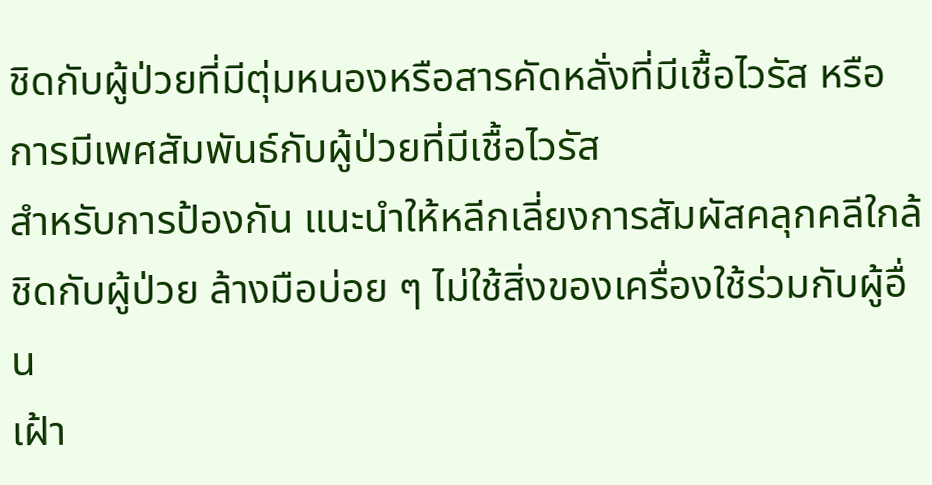ชิดกับผู้ป่วยที่มีตุ่มหนองหรือสารคัดหลั่งที่มีเชื้อไวรัส หรือการมีเพศสัมพันธ์กับผู้ป่วยที่มีเชื้อไวรัส
สำหรับการป้องกัน แนะนำให้หลีกเลี่ยงการสัมผัสคลุกคลีใกล้ชิดกับผู้ป่วย ล้างมือบ่อย ๆ ไม่ใช้สิ่งของเครื่องใช้ร่วมกับผู้อื่น
เฝ้า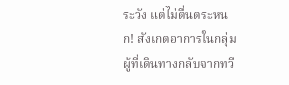ระวัง แต่ไม่ตื่นตระหนก! สังเกตอาการในกลุ่มผู้ที่เดินทางกลับจากทวี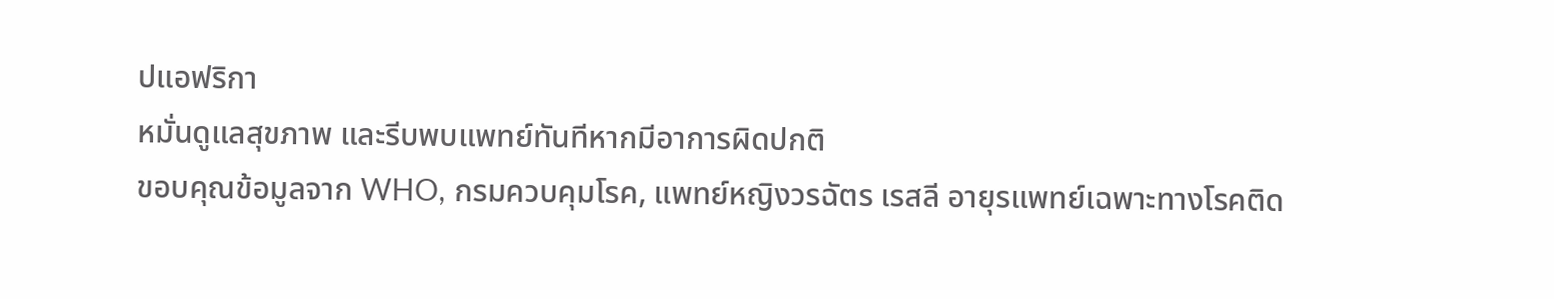ปแอฟริกา
หมั่นดูแลสุขภาพ และรีบพบแพทย์ทันทีหากมีอาการผิดปกติ
ขอบคุณข้อมูลจาก WHO, กรมควบคุมโรค, แพทย์หญิงวรฉัตร เรสลี อายุรแพทย์เฉพาะทางโรคติด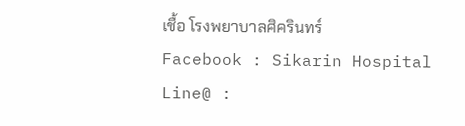เชื้อ โรงพยาบาลศิครินทร์
Facebook : Sikarin Hospital
Line@ :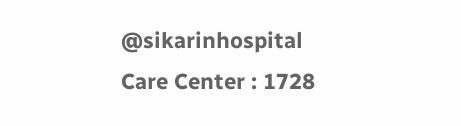@sikarinhospital
Care Center : 1728